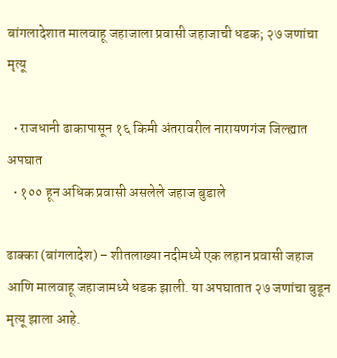बांगलादेशात मालवाहू जहाजाला प्रवासी जहाजाची धडक; २७ जणांचा मृत्यू

  • राजधानी ढाकापासून १६ किमी अंतरावरील नारायणगंज जिल्ह्यात अपघात
  • १०० हून अधिक प्रवासी असलेले जहाज बुडाले

ढाक्का (बांगलादेश) – शीतलाख्या नदीमध्ये एक लहान प्रवासी जहाज आणि मालवाहू जहाजामध्ये धडक झाली. या अपघातात २७ जणांचा बुडून मृत्यू झाला आहे.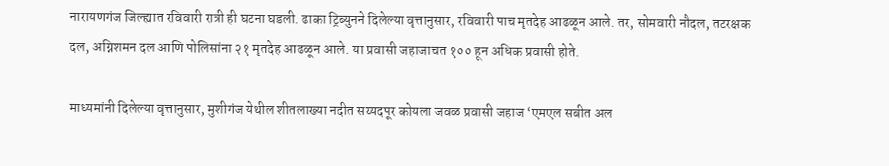नारायणगंज जिल्ह्यात रविवारी रात्री ही घटना घडली. ढाका ट्रिब्युनने दिलेल्या वृत्तानुसार, रविवारी पाच मृतदेह आढळून आले. तर, सोमवारी नौदल, तटरक्षक दल, अग्निशमन दल आणि पोलिसांना २१ मृतदेह आढळून आले. या प्रवासी जहाजाचत १०० हून अधिक प्रवासी होते.

माध्यमांनी दिलेल्या वृत्तानुसार, मुशीगंज येथील शीतलाख्या नदीत सय्यदपूर कोयला जवळ प्रवासी जहाज ‘एमएल सबीत अल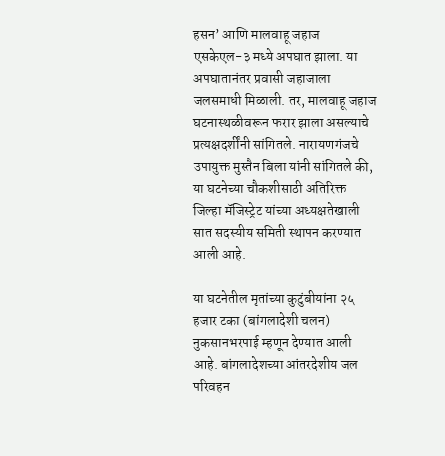हसन’ आणि मालवाहू जहाज एसकेएल-३ मध्ये अपघात झाला. या अपघातानंतर प्रवासी जहाजाला जलसमाधी मिळाली. तर, मालवाहू जहाज घटनास्थळीवरून फरार झाला असल्याचे प्रत्यक्षदर्शींनी सांगितले. नारायणगंजचे उपायुक्त मुस्तैन बिला यांनी सांगितले की, या घटनेच्या चौकशीसाठी अतिरिक्त जिल्हा मॅजिस्ट्रेट यांच्या अध्यक्षतेखाली सात सदस्यीय समिती स्थापन करण्यात आली आहे.

या घटनेतील मृतांच्या कुटुंबीयांना २५ हजार टका (बांगलादेशी चलन) नुकसानभरपाई म्हणून देण्यात आली आहे. बांगलादेशच्या आंतरदेशीय जल परिवहन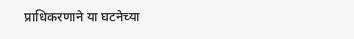प्राधिकरणाने या घटनेच्या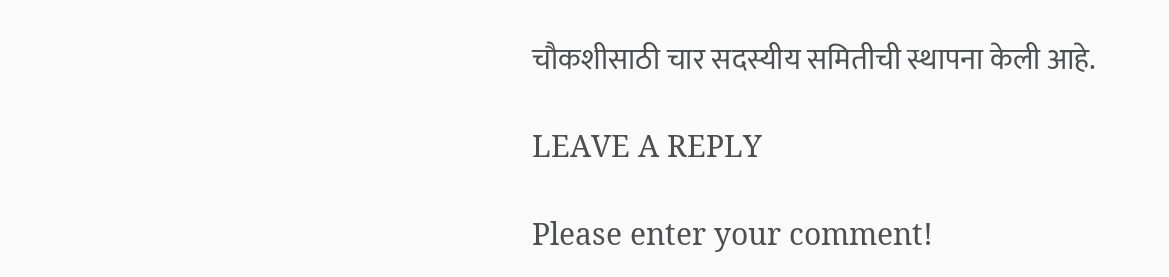चौकशीसाठी चार सदस्यीय समितीची स्थापना केली आहे.

LEAVE A REPLY

Please enter your comment!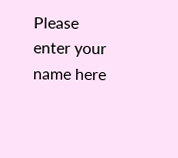Please enter your name here